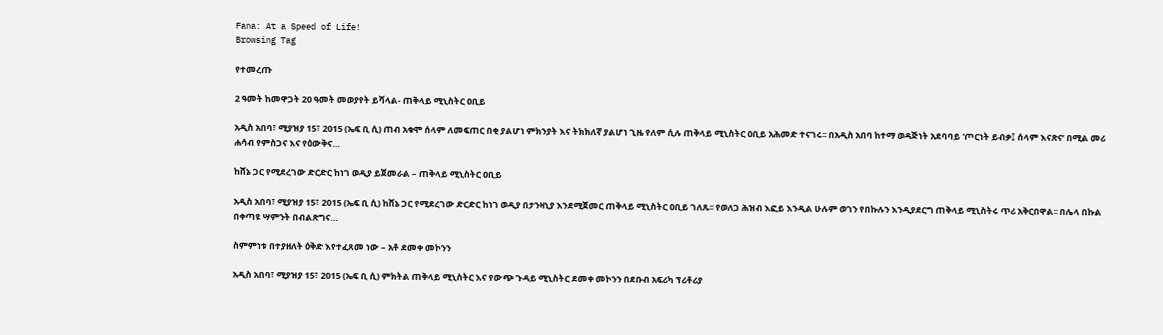Fana: At a Speed of Life!
Browsing Tag

የተመረጡ

2 ዓመት ከመዋጋት 20 ዓመት መወያየት ይሻላል- ጠቅላይ ሚኒስትር ዐቢይ

አዲስ አበባ፣ ሚያዝያ 15፣ 2015 (ኤፍ ቢ ሲ) ጠብ አቁሞ ሰላም ለመፍጠር በቂ ያልሆነ ምክንያት እና ትክክለኛ ያልሆነ ጊዜ የለም ሲሉ ጠቅላይ ሚኒስትር ዐቢይ አሕመድ ተናገሩ፡፡ በአዲስ አበባ ከተማ ወዳጅነት አደባባይ 'ጦርነት ይብቃ፤ ሰላም እናጽና’ በሚል መሪ ሐሳብ የምስጋና እና የዕውቅና…

ከሸኔ ጋር የሚደረገው ድርድር ከነገ ወዲያ ይጀመራል – ጠቅላይ ሚኒስትር ዐቢይ

አዲስ አበባ፣ ሚያዝያ 15፣ 2015 (ኤፍ ቢ ሲ) ከሸኔ ጋር የሚደረገው ድርድር ከነገ ወዲያ በታንዛኒያ እንደሚጀመር ጠቅላይ ሚኒስትር ዐቢይ ገለጹ፡፡ የወለጋ ሕዝብ እፎይ እንዲል ሁሉም ወገን የበኩሉን እንዲያደርግ ጠቅላይ ሚኒስትሩ ጥሪ አቅርበዋል፡፡ በሌላ በኩል በቀጣዩ ሣምንት በብልጽግና…

ስምምነቱ በተያዘለት ዕቅድ እየተፈጸመ ነው – አቶ ደመቀ መኮንን

አዲስ አበባ፣ ሚያዝያ 15፣ 2015 (ኤፍ ቢ ሲ) ምክትል ጠቅላይ ሚኒስትር እና የውጭ ጉዳይ ሚኒስትር ደመቀ መኮንን በደቡብ አፍሪካ ፕሪቶሪያ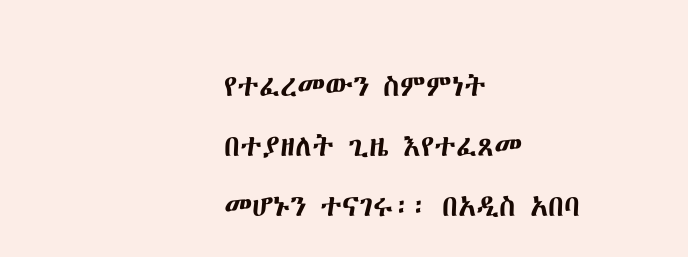የተፈረመውን ስምምነት በተያዘለት ጊዜ እየተፈጸመ መሆኑን ተናገሩ፡፡ በአዲስ አበባ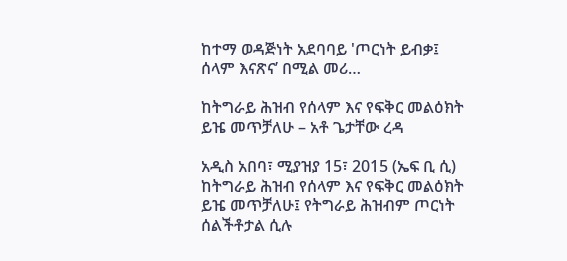ከተማ ወዳጅነት አደባባይ 'ጦርነት ይብቃ፤ ሰላም እናጽና’ በሚል መሪ…

ከትግራይ ሕዝብ የሰላም እና የፍቅር መልዕክት ይዤ መጥቻለሁ – አቶ ጌታቸው ረዳ

አዲስ አበባ፣ ሚያዝያ 15፣ 2015 (ኤፍ ቢ ሲ) ከትግራይ ሕዝብ የሰላም እና የፍቅር መልዕክት ይዤ መጥቻለሁ፤ የትግራይ ሕዝብም ጦርነት ሰልችቶታል ሲሉ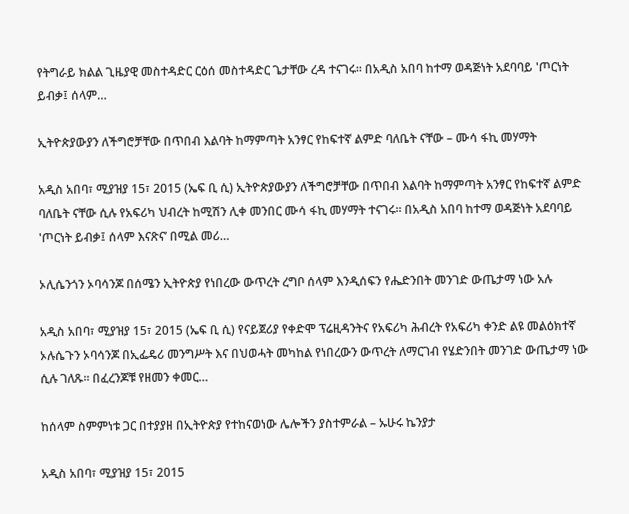የትግራይ ክልል ጊዜያዊ መስተዳድር ርዕሰ መስተዳድር ጌታቸው ረዳ ተናገሩ፡፡ በአዲስ አበባ ከተማ ወዳጅነት አደባባይ 'ጦርነት ይብቃ፤ ሰላም…

ኢትዮጵያውያን ለችግሮቻቸው በጥበብ እልባት ከማምጣት አንፃር የከፍተኛ ልምድ ባለቤት ናቸው – ሙሳ ፋኪ መሃማት

አዲስ አበባ፣ ሚያዝያ 15፣ 2015 (ኤፍ ቢ ሲ) ኢትዮጵያውያን ለችግሮቻቸው በጥበብ እልባት ከማምጣት አንፃር የከፍተኛ ልምድ ባለቤት ናቸው ሲሉ የአፍሪካ ህብረት ከሚሽን ሊቀ መንበር ሙሳ ፋኪ መሃማት ተናገሩ፡፡ በአዲስ አበባ ከተማ ወዳጅነት አደባባይ 'ጦርነት ይብቃ፤ ሰላም እናጽና’ በሚል መሪ…

ኦሊሴንጎን ኦባሳንጆ በሰሜን ኢትዮጵያ የነበረው ውጥረት ረግቦ ሰላም እንዲሰፍን የሔድንበት መንገድ ውጤታማ ነው አሉ

አዲስ አበባ፣ ሚያዝያ 15፣ 2015 (ኤፍ ቢ ሲ) የናይጀሪያ የቀድሞ ፕሬዚዳንትና የአፍሪካ ሕብረት የአፍሪካ ቀንድ ልዩ መልዕክተኛ ኦሉሴጉን ኦባሳንጆ በኢፌዴሪ መንግሥት እና በህወሓት መካከል የነበረውን ውጥረት ለማርገብ የሄድንበት መንገድ ውጤታማ ነው ሲሉ ገለጹ፡፡ በፈረንጆቹ የዘመን ቀመር…

ከሰላም ስምምነቱ ጋር በተያያዘ በኢትዮጵያ የተከናወነው ሌሎችን ያስተምራል – ኡሁሩ ኬንያታ

አዲስ አበባ፣ ሚያዝያ 15፣ 2015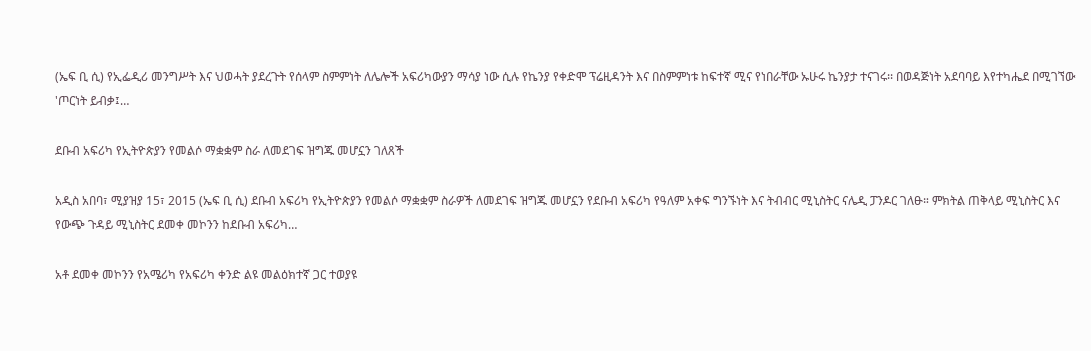(ኤፍ ቢ ሲ) የኢፌዲሪ መንግሥት እና ህወሓት ያደረጉት የሰላም ስምምነት ለሌሎች አፍሪካውያን ማሳያ ነው ሲሉ የኬንያ የቀድሞ ፕሬዚዳንት እና በስምምነቱ ከፍተኛ ሚና የነበራቸው ኡሁሩ ኬንያታ ተናገሩ፡፡ በወዳጅነት አደባባይ እየተካሔደ በሚገኘው 'ጦርነት ይብቃ፤…

ደቡብ አፍሪካ የኢትዮጵያን የመልሶ ማቋቋም ስራ ለመደገፍ ዝግጁ መሆኗን ገለጸች

አዲስ አበባ፣ ሚያዝያ 15፣ 2015 (ኤፍ ቢ ሲ) ደቡብ አፍሪካ የኢትዮጵያን የመልሶ ማቋቋም ስራዎች ለመደገፍ ዝግጁ መሆኗን የደቡብ አፍሪካ የዓለም አቀፍ ግንኙነት እና ትብብር ሚኒስትር ናሌዲ ፓንዶር ገለፁ። ምክትል ጠቅላይ ሚኒስትር እና የውጭ ጉዳይ ሚኒስትር ደመቀ መኮንን ከደቡብ አፍሪካ…

አቶ ደመቀ መኮንን የአሜሪካ የአፍሪካ ቀንድ ልዩ መልዕክተኛ ጋር ተወያዩ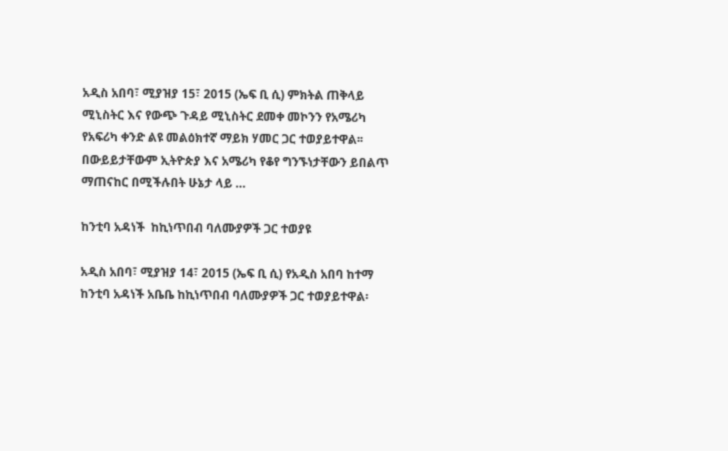አዲስ አበባ፣ ሚያዝያ 15፣ 2015 (ኤፍ ቢ ሲ) ምክትል ጠቅላይ ሚኒስትር እና የውጭ ጉዳይ ሚኒስትር ደመቀ መኮንን የአሜሪካ የአፍሪካ ቀንድ ልዩ መልዕክተኛ ማይክ ሃመር ጋር ተወያይተዋል፡፡ በውይይታቸውም ኢትዮጵያ እና አሜሪካ የቆየ ግንኙነታቸውን ይበልጥ ማጠናከር በሚችሉበት ሁኔታ ላይ …

ከንቲባ አዳነች  ከኪነጥበብ ባለሙያዎች ጋር ተወያዩ

አዲስ አበባ፣ ሚያዝያ 14፣ 2015 (ኤፍ ቢ ሲ) የአዲስ አበባ ከተማ ከንቲባ አዳነች አቤቤ ከኪነጥበብ ባለሙያዎች ጋር ተወያይተዋል፡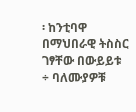፡ ከንቲባዋ በማህበራዊ ትስስር ገፃቸው በውይይቱ ÷ ባለሙያዎቹ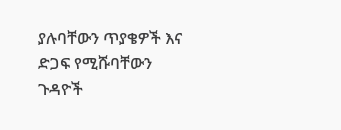ያሉባቸውን ጥያቄዎች እና ድጋፍ የሚሹባቸውን ጉዳዮች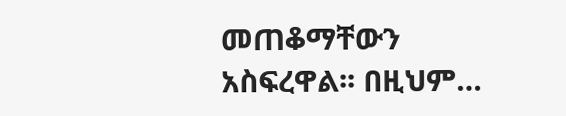መጠቆማቸውን አስፍረዋል፡፡ በዚህም…